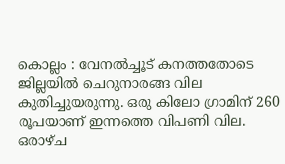കൊല്ലം : വേനൽച്ചൂട് കനത്തതോടെ ജില്ലയിൽ ചെറുനാരങ്ങ വില കുതിച്ചുയരുന്നു. ഒരു കിലോ ഗ്രാമിന് 260 രൂപയാണ് ഇന്നത്തെ വിപണി വില. ഒരാഴ്ച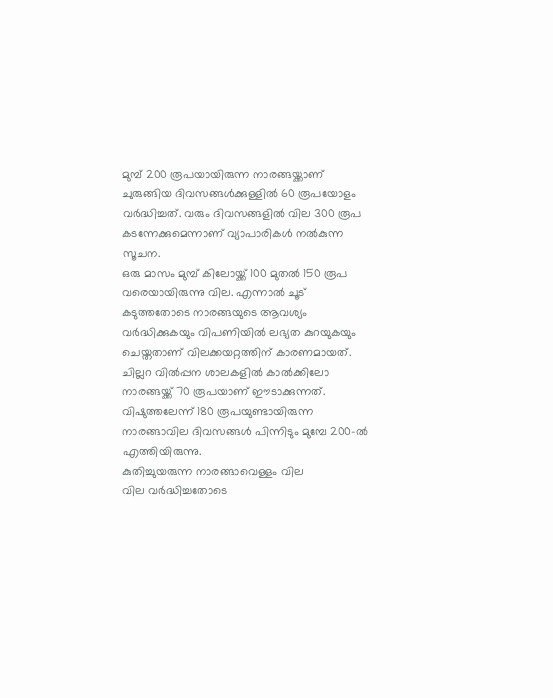മുമ്പ് 200 രൂപയായിരുന്ന നാരങ്ങയ്ക്കാണ് ചുരുങ്ങിയ ദിവസങ്ങൾക്കുള്ളിൽ 60 രൂപയോളം വർദ്ധിച്ചത്. വരും ദിവസങ്ങളിൽ വില 300 രൂപ കടന്നേക്കുമെന്നാണ് വ്യാപാരികൾ നൽകുന്ന സൂചന.
ഒരു മാസം മുമ്പ് കിലോയ്ക്ക് 100 മുതൽ 150 രൂപ വരെയായിരുന്നു വില. എന്നാൽ ചൂട് കടുത്തതോടെ നാരങ്ങയുടെ ആവശ്യം വർദ്ധിക്കുകയും വിപണിയിൽ ലഭ്യത കുറയുകയും ചെയ്തതാണ് വിലക്കയറ്റത്തിന് കാരണമായത്. ചില്ലറ വിൽപ്പന ശാലകളിൽ കാൽക്കിലോ നാരങ്ങയ്ക്ക് 70 രൂപയാണ് ഈടാക്കുന്നത്. വിഷുത്തലേന്ന് 180 രൂപയുണ്ടായിരുന്ന നാരങ്ങാവില ദിവസങ്ങൾ പിന്നിടും മുമ്പേ 200-ൽ എത്തിയിരുന്നു.
കുതിച്ചുയരുന്ന നാരങ്ങാവെള്ളം വില
വില വർദ്ധിച്ചതോടെ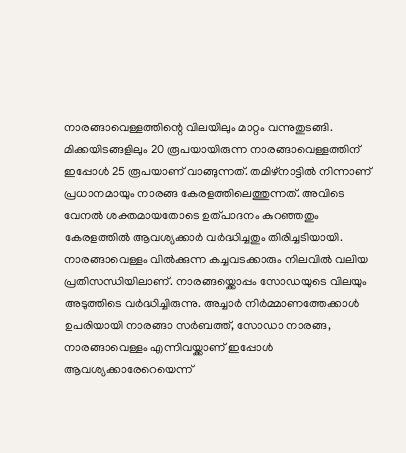നാരങ്ങാവെള്ളത്തിന്റെ വിലയിലും മാറ്റം വന്നുതുടങ്ങി. മിക്കയിടങ്ങളിലും 20 രൂപയായിരുന്ന നാരങ്ങാവെള്ളത്തിന് ഇപ്പോൾ 25 രൂപയാണ് വാങ്ങുന്നത്. തമിഴ്നാട്ടിൽ നിന്നാണ് പ്രധാനമായും നാരങ്ങ കേരളത്തിലെത്തുന്നത്. അവിടെ വേനൽ ശക്തമായതോടെ ഉത്പാദനം കുറഞ്ഞതും കേരളത്തിൽ ആവശ്യക്കാർ വർദ്ധിച്ചതും തിരിച്ചടിയായി.
നാരങ്ങാവെള്ളം വിൽക്കുന്ന കച്ചവടക്കാരും നിലവിൽ വലിയ പ്രതിസന്ധിയിലാണ്. നാരങ്ങയ്ക്കൊപ്പം സോഡയുടെ വിലയും അടുത്തിടെ വർദ്ധിച്ചിരുന്നു. അച്ചാർ നിർമ്മാണത്തേക്കാൾ ഉപരിയായി നാരങ്ങാ സർബത്ത്, സോഡാ നാരങ്ങ, നാരങ്ങാവെള്ളം എന്നിവയ്ക്കാണ് ഇപ്പോൾ ആവശ്യക്കാരേറെയെന്ന്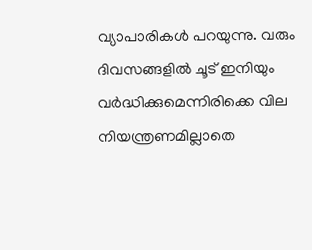വ്യാപാരികൾ പറയുന്നു. വരും ദിവസങ്ങളിൽ ചൂട് ഇനിയും വർദ്ധിക്കുമെന്നിരിക്കെ വില നിയന്ത്രണമില്ലാതെ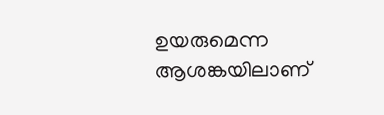ഉയരുമെന്ന ആശങ്കയിലാണ്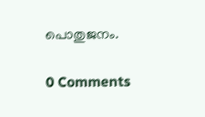പൊതുജനം.

0 Comments